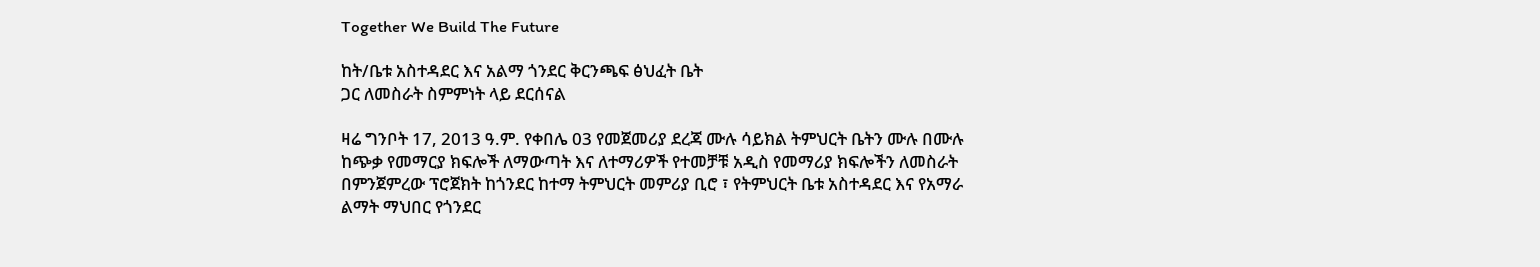Together We Build The Future

ከት/ቤቱ አስተዳደር እና አልማ ጎንደር ቅርንጫፍ ፅህፈት ቤት
ጋር ለመስራት ስምምነት ላይ ደርሰናል

ዛሬ ግንቦት 17, 2013 ዓ.ም. የቀበሌ 03 የመጀመሪያ ደረጃ ሙሉ ሳይክል ትምህርት ቤትን ሙሉ በሙሉ ከጭቃ የመማርያ ክፍሎች ለማውጣት እና ለተማሪዎች የተመቻቹ አዲስ የመማሪያ ክፍሎችን ለመስራት በምንጀምረው ፕሮጀክት ከጎንደር ከተማ ትምህርት መምሪያ ቢሮ ፣ የትምህርት ቤቱ አስተዳደር እና የአማራ ልማት ማህበር የጎንደር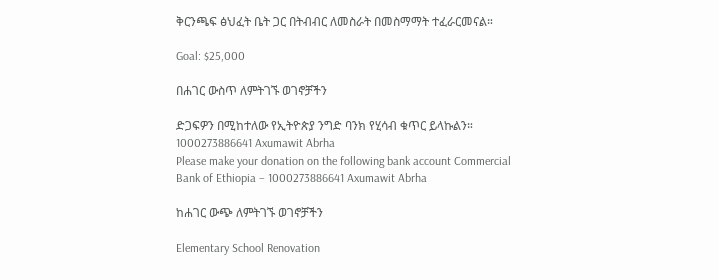ቅርንጫፍ ፅህፈት ቤት ጋር በትብብር ለመስራት በመስማማት ተፈራርመናል።

Goal: $25,000

በሐገር ውስጥ ለምትገኙ ወገኖቻችን

ድጋፍዎን በሚከተለው የኢትዮጵያ ንግድ ባንክ የሂሳብ ቁጥር ይላኩልን።
1000273886641 Axumawit Abrha
Please make your donation on the following bank account Commercial Bank of Ethiopia – 1000273886641 Axumawit Abrha

ከሐገር ውጭ ለምትገኙ ወገኖቻችን

Elementary School Renovation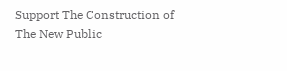Support The Construction of The New Public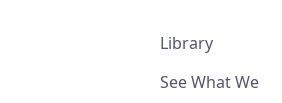Library

See What We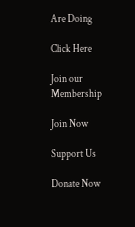Are Doing

Click Here

Join our Membership

Join Now

Support Us

Donate Now